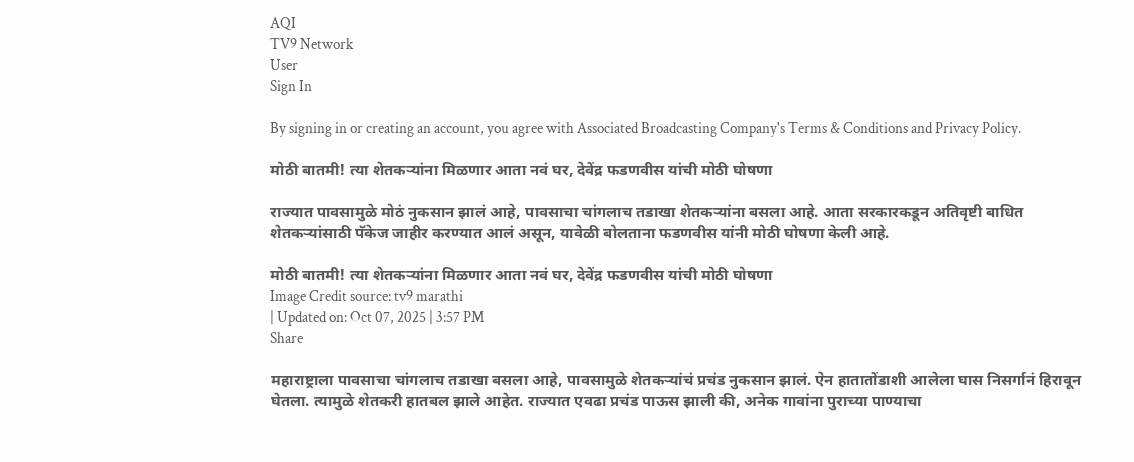AQI
TV9 Network
User
Sign In

By signing in or creating an account, you agree with Associated Broadcasting Company's Terms & Conditions and Privacy Policy.

मोठी बातमी! त्या शेतकऱ्यांना मिळणार आता नवं घर, देवेंद्र फडणवीस यांची मोठी घोषणा

राज्यात पावसामुळे मोठं नुकसान झालं आहे, पावसाचा चांगलाच तडाखा शेतकऱ्यांना बसला आहे. आता सरकारकडून अतिवृष्टी बाधित शेतकऱ्यांसाठी पॅकेज जाहीर करण्यात आलं असून, यावेळी बोलताना फडणवीस यांनी मोठी घोषणा केली आहे.

मोठी बातमी! त्या शेतकऱ्यांना मिळणार आता नवं घर, देवेंद्र फडणवीस यांची मोठी घोषणा
Image Credit source: tv9 marathi
| Updated on: Oct 07, 2025 | 3:57 PM
Share

महाराष्ट्राला पावसाचा चांगलाच तडाखा बसला आहे, पावसामुळे शेतकऱ्यांचं प्रचंड नुकसान झालं. ऐन हातातोंडाशी आलेला घास निसर्गानं हिरावून घेतला. त्यामुळे शेतकरी हातबल झाले आहेत. राज्यात एवढा प्रचंड पाऊस झाली की, अनेक गावांना पुराच्या पाण्याचा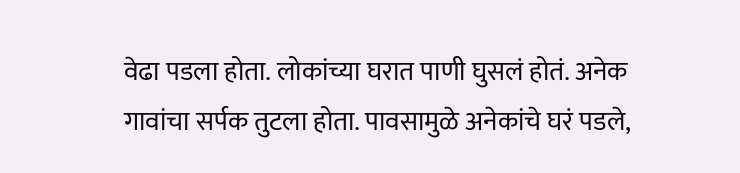वेढा पडला होता. लोकांच्या घरात पाणी घुसलं होतं. अनेक गावांचा सर्पक तुटला होता. पावसामुळे अनेकांचे घरं पडले,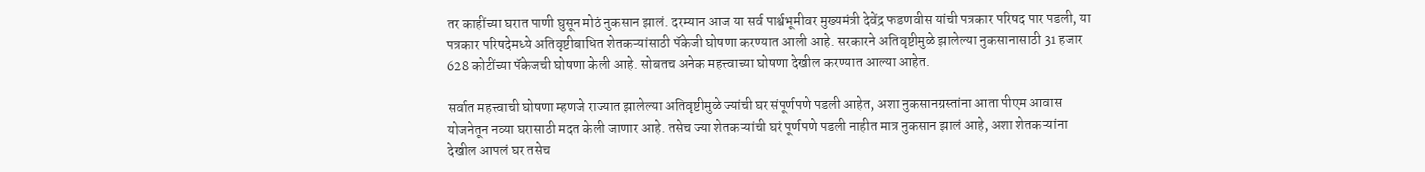तर काहींच्या घरात पाणी घुसून मोठं नुकसान झालं. दरम्यान आज या सर्व पार्श्वभूमीवर मुख्यमंत्री देवेंद्र फडणवीस यांची पत्रकार परिषद पार पडली, या पत्रकार परिषदेमध्ये अतिवृष्टीबाधित शेतकऱ्यांसाठी पॅकेजी घोषणा करण्यात आली आहे. सरकारने अतिवृष्टीमुळे झालेल्या नुकसानासाठी 31 हजार 628 कोटींच्या पॅकेजची घोषणा केली आहे. सोबतच अनेक महत्त्वाच्या घोषणा देखील करण्यात आल्या आहेत.

सर्वात महत्त्वाची घोषणा म्हणजे राज्यात झालेल्या अतिवृष्टीमुळे ज्यांची घर संपूर्णपणे पडली आहेत, अशा नुकसानग्रस्तांना आता पीएम आवास योजनेतून नव्या घरासाठी मदत केली जाणार आहे. तसेच ज्या शेतकऱ्यांची घरं पूर्णपणे पडली नाहीत मात्र नुकसान झालं आहे, अशा शेतकऱ्यांना देखील आपलं घर तसेच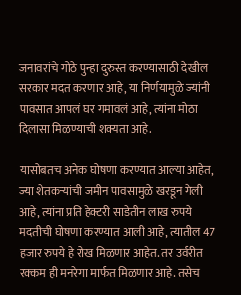जनावरांचे गोठे पुन्हा दुरुस्त करण्यासाठी देखील सरकार मदत करणार आहे, या निर्णयामुळे ज्यांनी पावसात आपलं घर गमावलं आहे, त्यांना मोठा दिलासा मिळण्याची शक्यता आहे.

यासोबतच अनेक घोषणा करण्यात आल्या आहेत, ज्या शेतकऱ्यांची जमीन पावसामुळे खरडून गेली आहे, त्यांना प्रति हेक्टरी साडेतीन लाख रुपये मदतीची घोषणा करण्यात आली आहे, त्यातील 47 हजार रुपये हे रोख मिळणार आहेत. तर उर्वरीत रक्कम ही मनरेगा मार्फत मिळणार आहे. तसेच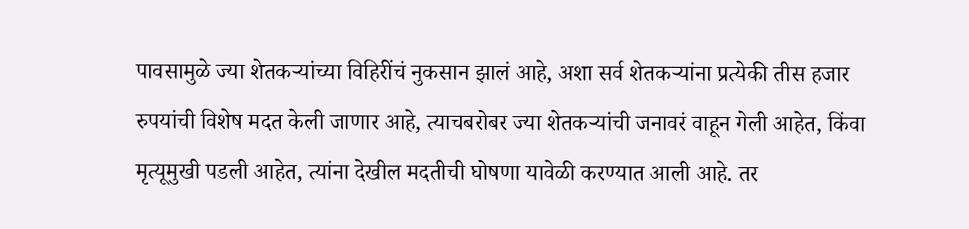पावसामुळे ज्या शेतकऱ्यांच्या विहिरींचं नुकसान झालं आहे, अशा सर्व शेतकऱ्यांना प्रत्येकी तीस हजार रुपयांची विशेष मदत केली जाणार आहे, त्याचबरोबर ज्या शेतकऱ्यांची जनावरं वाहून गेली आहेत, किंवा मृत्यूमुखी पडली आहेत, त्यांना देखील मदतीची घोषणा यावेळी करण्यात आली आहे. तर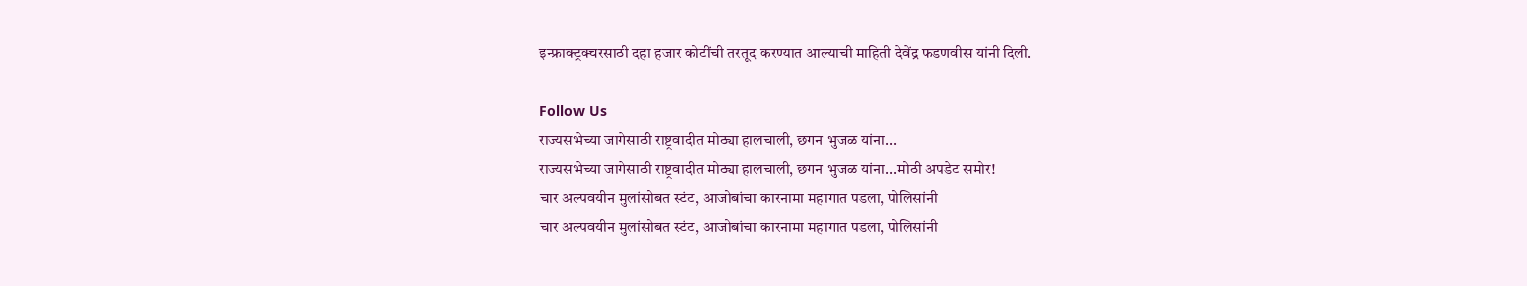इन्फ्राक्ट्रक्चरसाठी दहा हजार कोटींची तरतूद करण्यात आल्याची माहिती देवेंद्र फडणवीस यांनी दिली.

Follow Us
राज्यसभेच्या जागेसाठी राष्ट्रवादीत मोठ्या हालचाली, छगन भुजळ यांना...
राज्यसभेच्या जागेसाठी राष्ट्रवादीत मोठ्या हालचाली, छगन भुजळ यांना...मोठी अपडेट समोर!
चार अल्पवयीन मुलांसोबत स्टंट, आजोबांचा कारनामा महागात पडला, पोलिसांनी
चार अल्पवयीन मुलांसोबत स्टंट, आजोबांचा कारनामा महागात पडला, पोलिसांनी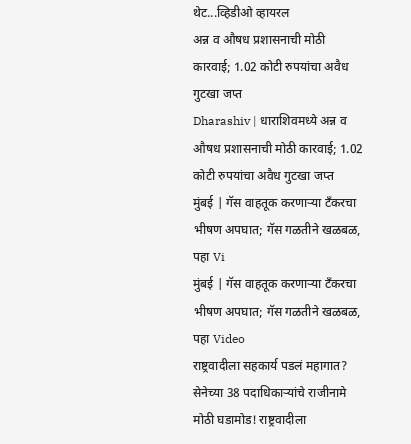थेट...व्हिडीओ व्हायरल
अन्न व औषध प्रशासनाची मोठी कारवाई; 1.02 कोटी रुपयांचा अवैध गुटखा जप्त
Dharashiv | धाराशिवमध्ये अन्न व औषध प्रशासनाची मोठी कारवाई; 1.02 कोटी रुपयांचा अवैध गुटखा जप्त
मुंबई | गॅस वाहतूक करणाऱ्या टँकरचा भीषण अपघात; गॅस गळतीने खळबळ, पहा Vi
मुंबई | गॅस वाहतूक करणाऱ्या टँकरचा भीषण अपघात; गॅस गळतीने खळबळ, पहा Video
राष्ट्रवादीला सहकार्य पडलं महागात? सेनेच्या 38 पदाधिकाऱ्यांचे राजीनामे
मोठी घडामोड! राष्ट्रवादीला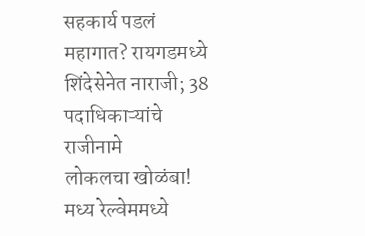सहकार्य पडलं महागात? रायगडमध्ये शिंदेसेनेत नाराजी; 38 पदाधिकाऱ्यांचे राजीनामे
लोकलचा खोळंबा! मध्य रेल्वेममध्ये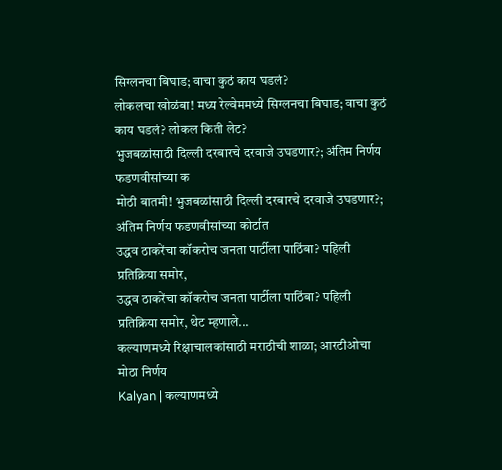सिग्लनचा बिघाड; वाचा कुठं काय घडलं?
लोकलचा खोळंबा! मध्य रेल्वेममध्ये सिग्लनचा बिघाड; वाचा कुठं काय घडलं? लोकल किती लेट?
भुजबळांसाठी दिल्ली दरबारचे दरवाजे उघडणार?; अंतिम निर्णय फडणवीसांच्या क
मोठी बातमी! भुजबळांसाठी दिल्ली दरबारचे दरवाजे उघडणार?; अंतिम निर्णय फडणवीसांच्या कोर्टात
उद्धव ठाकरेंचा कॉकरोच जनता पार्टीला पाठिंबा? पहिली प्रतिक्रिया समोर,
उद्धव ठाकरेंचा कॉकरोच जनता पार्टीला पाठिंबा? पहिली प्रतिक्रिया समोर, थेट म्हणाले...
कल्याणमध्ये रिक्षाचालकांसाठी मराठीची शाळा; आरटीओचा मोठा निर्णय
Kalyan | कल्याणमध्ये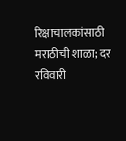रिक्षाचालकांसाठी मराठीची शाळा; दर रविवारी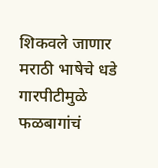शिकवले जाणार मराठी भाषेचे धडे
गारपीटीमुळे फळबागांचं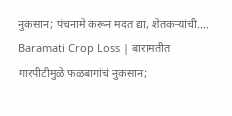नुकसान; पंचनामे करून मदत द्या, शेतकऱ्यांची....
Baramati Crop Loss | बारामतीत गारपीटीमुळे फळबागांचं नुकसान;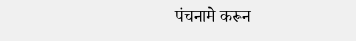पंचनामे करून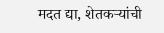मदत द्या, शेतकऱ्यांची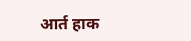आर्त हाक